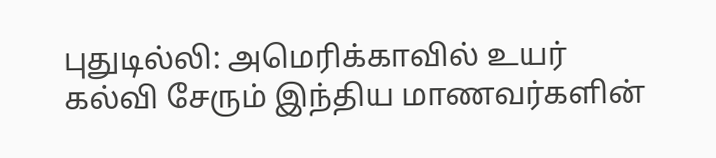புதுடில்லி: அமெரிக்காவில் உயர் கல்வி சேரும் இந்திய மாணவர்களின்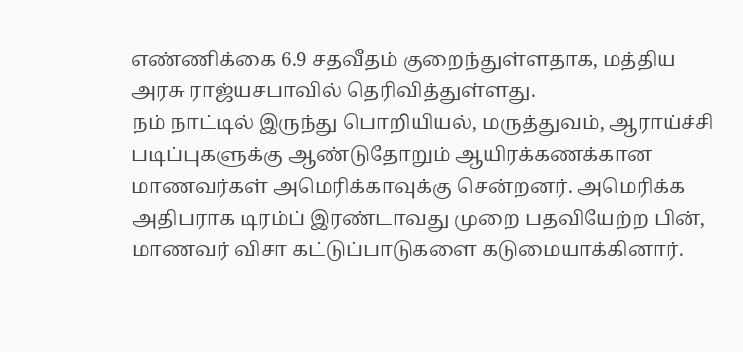எண்ணிக்கை 6.9 சதவீதம் குறைந்துள்ளதாக, மத்திய அரசு ராஜ்யசபாவில் தெரிவித்துள்ளது.
நம் நாட்டில் இருந்து பொறியியல், மருத்துவம், ஆராய்ச்சி படிப்புகளுக்கு ஆண்டுதோறும் ஆயிரக்கணக்கான மாணவர்கள் அமெரிக்காவுக்கு சென்றனர். அமெரிக்க அதிபராக டிரம்ப் இரண்டாவது முறை பதவியேற்ற பின், மாணவர் விசா கட்டுப்பாடுகளை கடுமையாக்கினார்.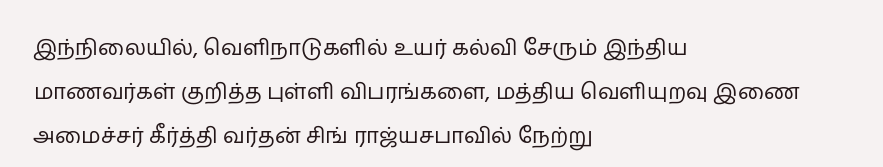இந்நிலையில், வெளிநாடுகளில் உயர் கல்வி சேரும் இந்திய மாணவர்கள் குறித்த புள்ளி விபரங்களை, மத்திய வெளியுறவு இணை அமைச்சர் கீர்த்தி வர்தன் சிங் ராஜ்யசபாவில் நேற்று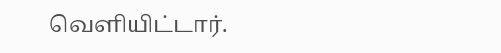வெளியிட்டார்.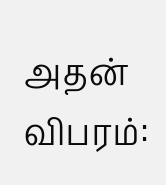அதன் விபரம்: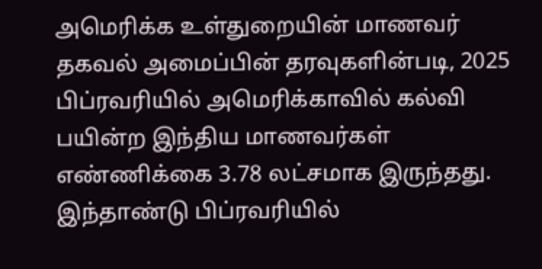அமெரிக்க உள்துறையின் மாணவர் தகவல் அமைப்பின் தரவுகளின்படி, 2025 பிப்ரவரியில் அமெரிக்காவில் கல்வி பயின்ற இந்திய மாணவர்கள் எண்ணிக்கை 3.78 லட்சமாக இருந்தது.
இந்தாண்டு பிப்ரவரியில்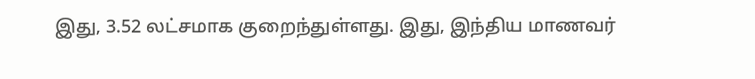இது, 3.52 லட்சமாக குறைந்துள்ளது. இது, இந்திய மாணவர்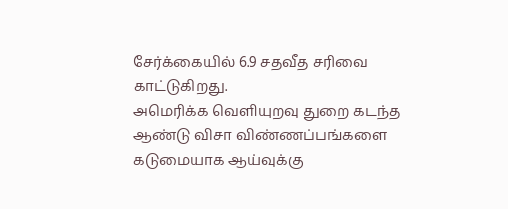சேர்க்கையில் 6.9 சதவீத சரிவை காட்டுகிறது.
அமெரிக்க வெளியுறவு துறை கடந்த ஆண்டு விசா விண்ணப்பங்களை கடுமையாக ஆய்வுக்கு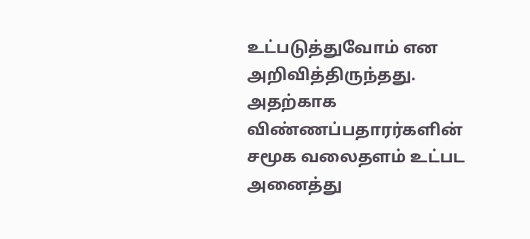உட்படுத்துவோம் என அறிவித்திருந்தது. அதற்காக விண்ணப்பதாரர்களின் சமூக வலைதளம் உட்பட அனைத்து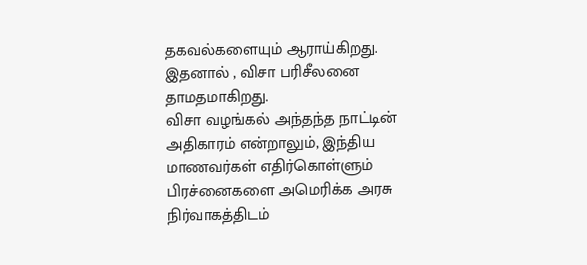தகவல்களையும் ஆராய்கிறது. இதனால் , விசா பரிசீலனை தாமதமாகிறது.
விசா வழங்கல் அந்தந்த நாட்டின் அதிகாரம் என்றாலும், இந்திய மாணவர்கள் எதிர்கொள்ளும் பிரச்னைகளை அமெரிக்க அரசு நிர்வாகத்திடம்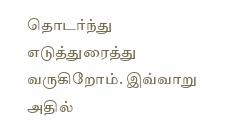தொடர்ந்து எடுத்துரைத்து வருகிறோம். இவ்வாறு அதில்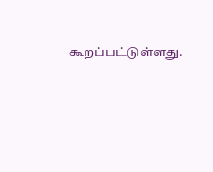கூறப்பட்டுள்ளது.